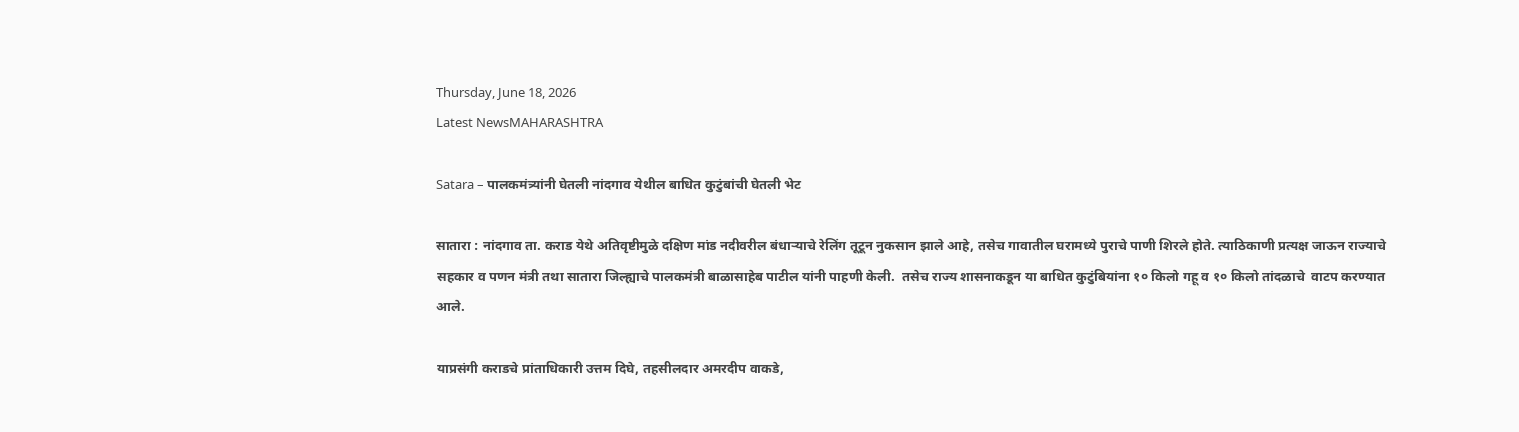Thursday, June 18, 2026
Latest NewsMAHARASHTRA

Satara – पालकमंत्र्यांनी घेतली नांदगाव येथील बाधित कुटुंबांची घेतली भेट

सातारा : नांदगाव ता. कराड येथे अतिवृष्टीमुळे दक्षिण मांड नदीवरील बंधाऱ्याचे रेलिंग तूटून नुकसान झाले आहे, तसेच गावातील घरामध्ये पुराचे पाणी शिरले होते. त्याठिकाणी प्रत्यक्ष जाऊन राज्याचे सहकार व पणन मंत्री तथा सातारा जिल्ह्याचे पालकमंत्री बाळासाहेब पाटील यांनी पाहणी केली.  तसेच राज्य शासनाकडून या बाधित कुटुंबियांना १० किलो गहू व १० किलो तांदळाचे  वाटप करण्यात आले.

याप्रसंगी कराडचे प्रांताधिकारी उत्तम दिघे, तहसीलदार अमरदीप वाकडे,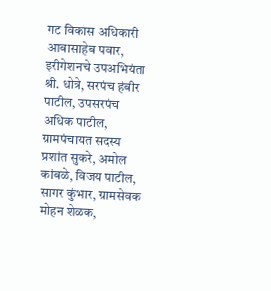गट विकास अधिकारी आबासाहेब पवार, इरीगेशनचे उपअभियंता श्री. धोत्रे, सरपंच हंबीर पाटील, उपसरपंच अधिक पाटील, ग्रामपंचायत सदस्य प्रशांत सुकरे, अमोल कांबळे, विजय पाटील, सागर कुंभार, ग्रामसेवक मोहन शेळक,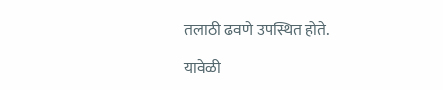तलाठी ढवणे उपस्थित होते.

यावेळी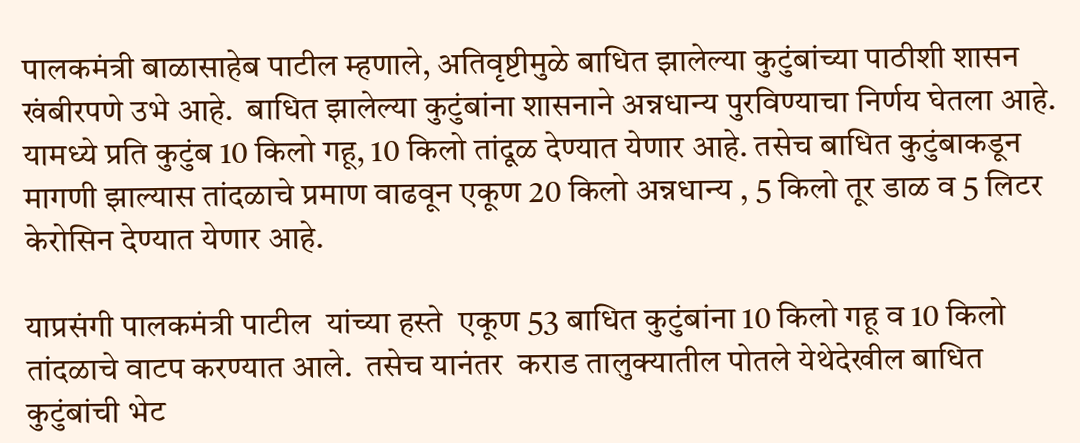पालकमंत्री बाळासाहेब पाटील म्हणाले, अतिवृष्टीमुळे बाधित झालेल्या कुटुंबांच्या पाठीशी शासन खंबीरपणे उभे आहे.  बाधित झालेल्या कुटुंबांना शासनाने अन्नधान्य पुरविण्याचा निर्णय घेतला आहे. यामध्ये प्रति कुटुंब 10 किलो गहू, 10 किलो तांदूळ देण्यात येणार आहे. तसेच बाधित कुटुंबाकडून मागणी झाल्यास तांदळाचे प्रमाण वाढवून एकूण 20 किलो अन्नधान्य , 5 किलो तूर डाळ व 5 लिटर केरोसिन देण्यात येणार आहे.

याप्रसंगी पालकमंत्री पाटील  यांच्या हस्ते  एकूण 53 बाधित कुटुंबांना 10 किलो गहू व 10 किलो तांदळाचे वाटप करण्यात आले.  तसेच यानंतर  कराड तालुक्यातील पोतले येथेदेखील बाधित कुटुंबांची भेट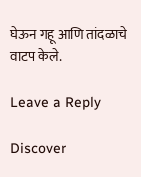घेऊन गहू आणि तांदळाचे वाटप केले.

Leave a Reply

Discover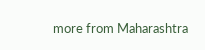more from Maharashtra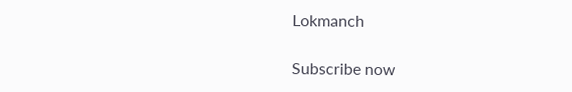Lokmanch

Subscribe now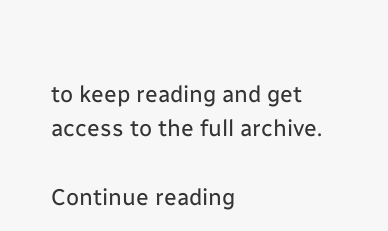to keep reading and get access to the full archive.

Continue reading